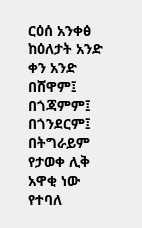ርዕሰ አንቀፅ
ከዕለታት አንድ ቀን አንድ በሸዋም፤ በጎጃምም፤ በጎንደርም፤ በትግራይም የታወቀ ሊቅ አዋቂ ነው የተባለ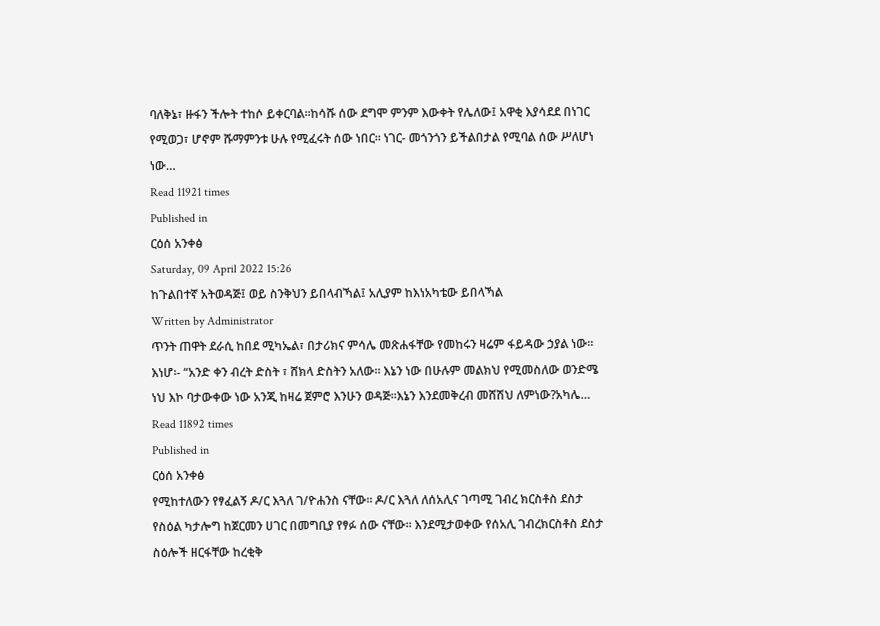ባለቅኔ፣ ዙፋን ችሎት ተከሶ ይቀርባል።ከሳሹ ሰው ደግሞ ምንም እውቀት የሌለው፤ አዋቂ እያሳደደ በነገር የሚወጋ፣ ሆኖም ሹማምንቱ ሁሉ የሚፈሩት ሰው ነበር። ነገር- መጎንጎን ይችልበታል የሚባል ሰው ሥለሆነ ነው…
Read 11921 times
Published in
ርዕሰ አንቀፅ
Saturday, 09 April 2022 15:26
ከጉልበተኛ አትወዳጅ፤ ወይ ስንቅህን ይበላብኻል፤ አሊያም ከእነአካቴው ይበላኻል
Written by Administrator
ጥንት ጠዋት ደራሲ ከበደ ሚካኤል፣ በታሪክና ምሳሌ መጽሐፋቸው የመከሩን ዛሬም ፋይዳው ኃያል ነው። እነሆ፡- “አንድ ቀን ብረት ድስት ፣ ሸክላ ድስትን አለው። እኔን ነው በሁሉም መልክህ የሚመስለው ወንድሜ ነህ እኮ ባታውቀው ነው አንጂ ከዛሬ ጀምሮ እንሁን ወዳጅ።እኔን እንደመቅረብ መሸሽህ ለምነው?አካሌ…
Read 11892 times
Published in
ርዕሰ አንቀፅ
የሚከተለውን የፃፈልኝ ዶ/ር እጓለ ገ/ዮሐንስ ናቸው፡፡ ዶ/ር እጓለ ለሰአሊና ገጣሚ ገብረ ክርስቶስ ደስታ የስዕል ካታሎግ ከጀርመን ሀገር በመግቢያ የፃፉ ሰው ናቸው፡፡ እንደሚታወቀው የሰአሊ ገብረክርስቶስ ደስታ ስዕሎች ዘርፋቸው ከረቂቅ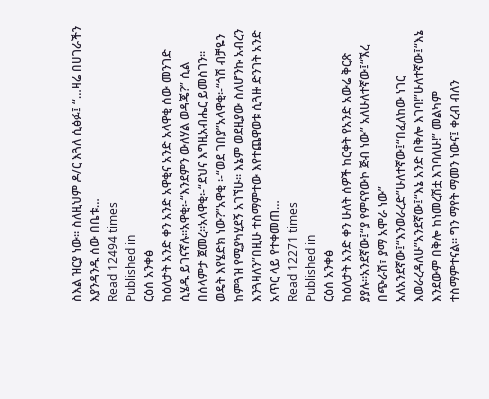ስእል ዝርያ ነው፡፡ ስለዚህም ዶ/ር እጓለ ሲፅፉ፤ “…ዛሬ በሀገራችን እያንዳንዱ ሰው በቤቱ…
Read 12494 times
Published in
ርዕሰ አንቀፅ
ከዕለታት አንድ ቀን አንድ አዋቂና አንድ አላዋቂ ሰው መንገድ ሲሄዱ ይገናኛሉ።አዋቂ፡-“እንደምን ውለሃል ወዳጄ?” ሲል በሰላምታ ጀመረ፡፡አላዋቂ፡-“ደህና እግዚአብሔር ይመስገን፡፡ ወዴት እየሄድክ ነው?”አዋቂ ፡-“ወደ ገበያ”አላዋቂ፡-“ጎሽ ብቻዬን ከምጓዝ የሚያካሂደኝ አገኘሁ፡፡ እኔም ወደዚያው ስለሆንኩ አብረን እንጓዛለን”በዚሁ ተስማምተው እየተጨዋወቱ ሲጓዙ ድንገት አንድ አጥር ላይ የተቀመጠ…
Read 12271 times
Published in
ርዕሰ አንቀፅ
ከዕለታት አንድ ቀን ሁለት ሰዎች ከርቀት የአንድ አውሬ ቅርጽ ያያሉ።አንደኛው፤“ያ የምናየውኮ ጅብ ነው” አለሁለተኛው፤“ኧረ በጭራሽ፣ ያማ አሞራ ነው” አለአንደኛው፤“እንወራረድ”ሁለተኛው፤“በፈለከው ነገር እወራረዳለሁ”አንደኛው፤“እኔ አንድ በቅሎ እገባ!”ሁለተኛው፤“እኔ እንደውም በቅሎ ከነመረሽቷ እገባለሁ!” መልካም ተስማምተናል። ግን ማየት ማመን ነውና፤ ቀረብ ብለን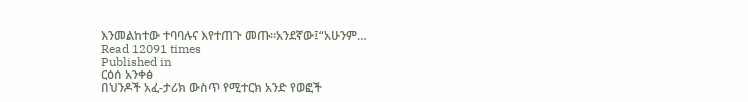እንመልከተው ተባባሉና እየተጠጉ መጡ።አንደኛው፤“አሁንም…
Read 12091 times
Published in
ርዕሰ አንቀፅ
በህንዶች አፈ-ታሪክ ውስጥ የሚተርክ አንድ የወፎች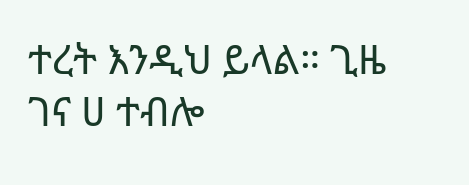ተረት እንዲህ ይላል። ጊዜ ገና ሀ ተብሎ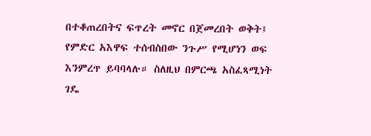በተቆጠረበትና ፍጥረት መኖር በጀመረበት ወቅት፤ የምድር አእዋፍ ተሰብስበው ንጉሥ የሚሆነን ወፍ እንምረጥ ይባባላሉ። ስለዚህ በምርጫ አስፈጻሚነት ገዴ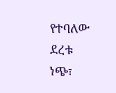የተባለው ደረቱ ነጭ፣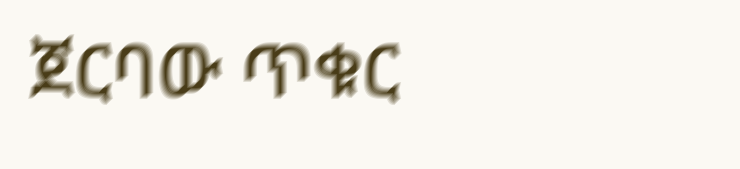ጀርባው ጥቁር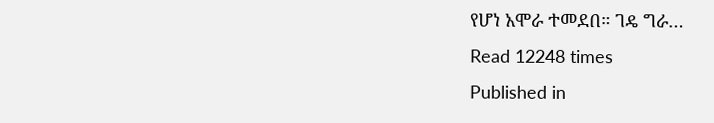የሆነ አሞራ ተመደበ። ገዴ ግራ…
Read 12248 times
Published in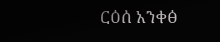ርዕሰ አንቀፅ